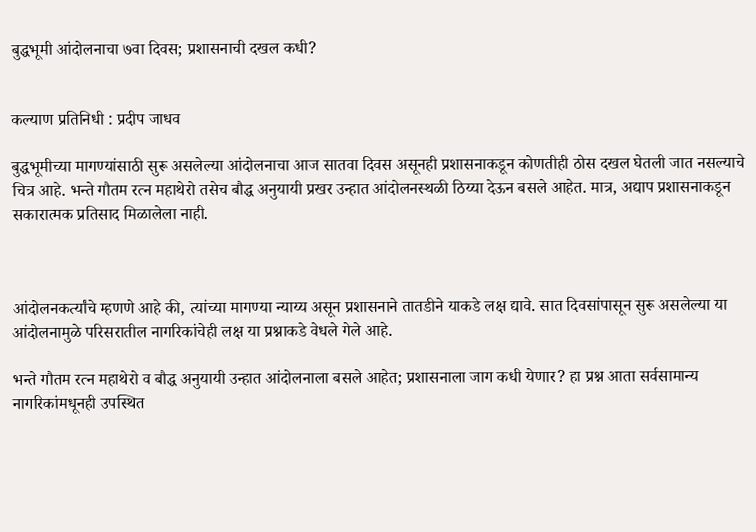बुद्धभूमी आंदोलनाचा ७वा दिवस; प्रशासनाची दखल कधी?


कल्याण प्रतिनिधी : प्रदीप जाधव

बुद्धभूमीच्या मागण्यांसाठी सुरू असलेल्या आंदोलनाचा आज सातवा दिवस असूनही प्रशासनाकडून कोणतीही ठोस दखल घेतली जात नसल्याचे चित्र आहे. भन्ते गौतम रत्न महाथेरो तसेच बौद्ध अनुयायी प्रखर उन्हात आंदोलनस्थळी ठिय्या देऊन बसले आहेत. मात्र, अद्याप प्रशासनाकडून सकारात्मक प्रतिसाद मिळालेला नाही.



आंदोलनकर्त्यांचे म्हणणे आहे की, त्यांच्या मागण्या न्याय्य असून प्रशासनाने तातडीने याकडे लक्ष द्यावे. सात दिवसांपासून सुरू असलेल्या या आंदोलनामुळे परिसरातील नागरिकांचेही लक्ष या प्रश्नाकडे वेधले गेले आहे.

भन्ते गौतम रत्न महाथेरो व बौद्ध अनुयायी उन्हात आंदोलनाला बसले आहेत; प्रशासनाला जाग कधी येणार? हा प्रश्न आता सर्वसामान्य नागरिकांमधूनही उपस्थित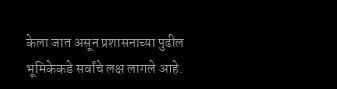केला जात असून प्रशासनाच्या पुढील भूमिकेकडे सर्वांचे लक्ष लागले आहे.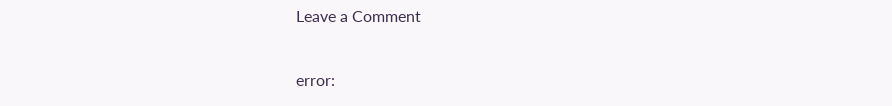Leave a Comment

error: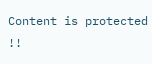Content is protected !!